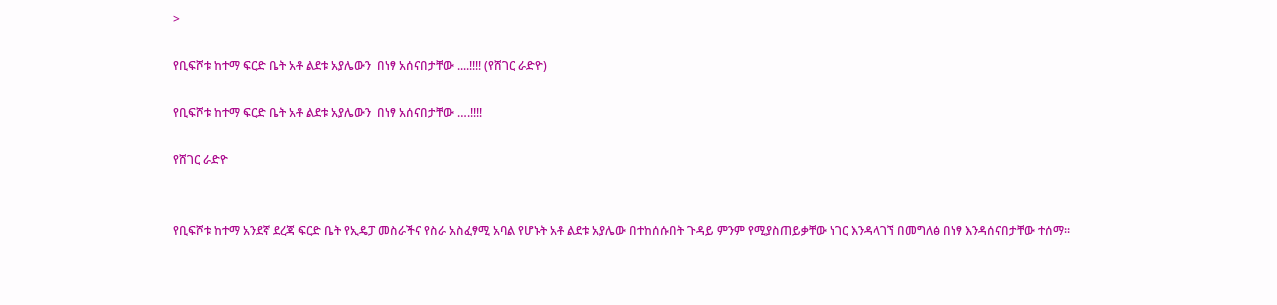>

የቢፍሾቱ ከተማ ፍርድ ቤት አቶ ልደቱ አያሌውን  በነፃ አሰናበታቸው ....!!!! (የሸገር ራድዮ)

የቢፍሾቱ ከተማ ፍርድ ቤት አቶ ልደቱ አያሌውን  በነፃ አሰናበታቸው ….!!!!

የሸገር ራድዮ


የቢፍሾቱ ከተማ አንደኛ ደረጃ ፍርድ ቤት የኢዴፓ መስራችና የስራ አስፈፃሚ አባል የሆኑት አቶ ልደቱ አያሌው በተከሰሱበት ጉዳይ ምንም የሚያስጠይቃቸው ነገር እንዳላገኘ በመግለፅ በነፃ እንዳሰናበታቸው ተሰማ፡፡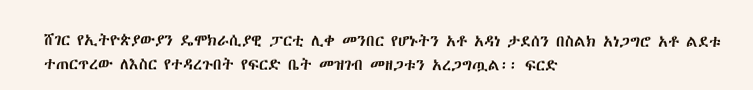ሸገር የኢትዮጵያውያን ዴሞክራሲያዊ ፓርቲ ሊቀ መንበር የሆኑትን አቶ አዳነ ታደሰን በስልክ አነጋግሮ አቶ ልደቱ ተጠርጥረው ለእስር የተዳረጉበት የፍርድ ቤት መዝገብ መዘጋቱን አረጋግጧል፡፡ ፍርድ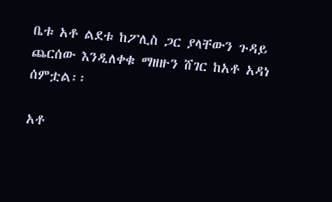ቤቱ አቶ ልደቱ ከፖሊስ ጋር ያላቸውን ጉዳይ ጨርሰው እንዲለቀቁ ማዘዙን ሸገር ከአቶ አዳነ ሰምቷል፡፡

አቶ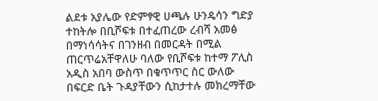ልደቱ አያሌው የድምፃዊ ሀጫሉ ሁንዴሳን ግድያ ተከትሎ በቢሾፍቱ በተፈጠረው ረብሻ አመፅ በማነሳሳትና በገንዘብ በመርዳት በሚል ጠርጥሬአቸዋለሁ ባለው የቢሾፍቱ ከተማ ፖሊስ አዲስ አበባ ውስጥ በቁጥጥር ስር ውለው በፍርድ ቤት ጉዳያቸውን ሲከታተሉ መክረማቸው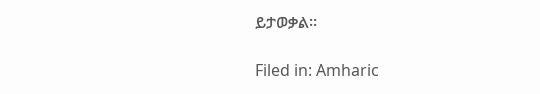ይታወቃል፡፡

Filed in: Amharic